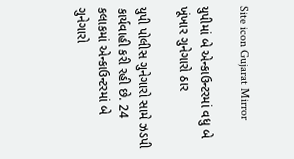Site icon Gujarat Mirror

યુપીમાં બે એન્કાઉન્ટરમાં વધુ બે ખૂંખાર ગુનેગારો ઠાર

યુપી પોલીસ ગુનેગારો સામે ઝડપી કાર્યવાહી કરી રહી છે. 24 કલાકમાં એન્કાઉન્ટરમાં બે ગુનેગારો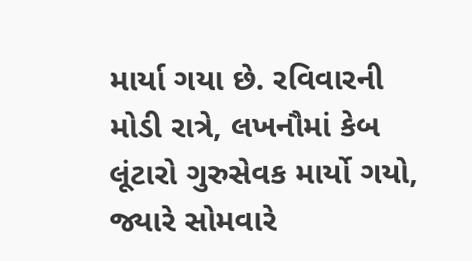માર્યા ગયા છે. રવિવારની મોડી રાત્રે, લખનૌમાં કેબ લૂંટારો ગુરુસેવક માર્યો ગયો, જ્યારે સોમવારે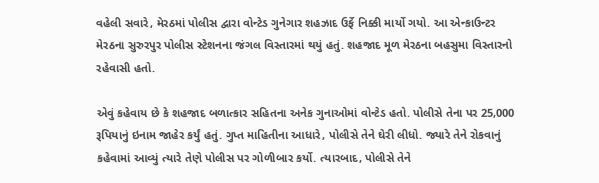વહેલી સવારે, મેરઠમાં પોલીસ દ્વારા વોન્ટેડ ગુનેગાર શહઝાદ ઉર્ફે નિક્કી માર્યો ગયો. આ એન્કાઉન્ટર મેરઠના સુરુરપુર પોલીસ સ્ટેશનના જંગલ વિસ્તારમાં થયું હતું. શહજાદ મૂળ મેરઠના બહસુમા વિસ્તારનો રહેવાસી હતો.

એવું કહેવાય છે કે શહજાદ બળાત્કાર સહિતના અનેક ગુનાઓમાં વોન્ટેડ હતો. પોલીસે તેના પર 25,000 રૂપિયાનું ઇનામ જાહેર કર્યું હતું. ગુપ્ત માહિતીના આધારે, પોલીસે તેને ઘેરી લીધો. જ્યારે તેને રોકવાનું કહેવામાં આવ્યું ત્યારે તેણે પોલીસ પર ગોળીબાર કર્યો. ત્યારબાદ, પોલીસે તેને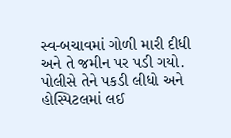સ્વ-બચાવમાં ગોળી મારી દીધી અને તે જમીન પર પડી ગયો. પોલીસે તેને પકડી લીધો અને હોસ્પિટલમાં લઈ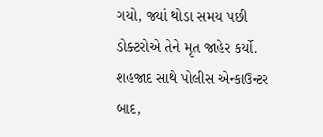ગયો, જ્યાં થોડા સમય પછી ડોક્ટરોએ તેને મૃત જાહેર કર્યો. શહજાદ સાથે પોલીસ એન્કાઉન્ટર બાદ,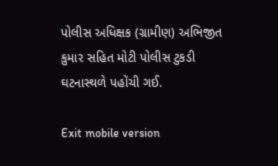પોલીસ અધિક્ષક (ગ્રામીણ) અભિજીત કુમાર સહિત મોટી પોલીસ ટુકડી ઘટનાસ્થળે પહોંચી ગઈ.

Exit mobile version